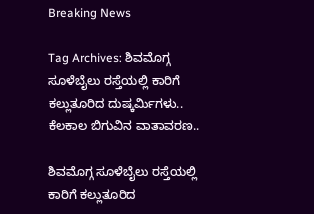Breaking News

Tag Archives: ಶಿವಮೊಗ್ಗ ಸೂಳೆಬೈಲು ರಸ್ತೆಯಲ್ಲಿ ಕಾರಿಗೆ ಕಲ್ಲುತೂರಿದ ದುಷ್ಕರ್ಮಿಗಳು.. ಕೆಲಕಾಲ ಬಿಗುವಿನ ವಾತಾವರಣ..

ಶಿವಮೊಗ್ಗ ಸೂಳೆಬೈಲು ರಸ್ತೆಯಲ್ಲಿ ಕಾರಿಗೆ ಕಲ್ಲುತೂರಿದ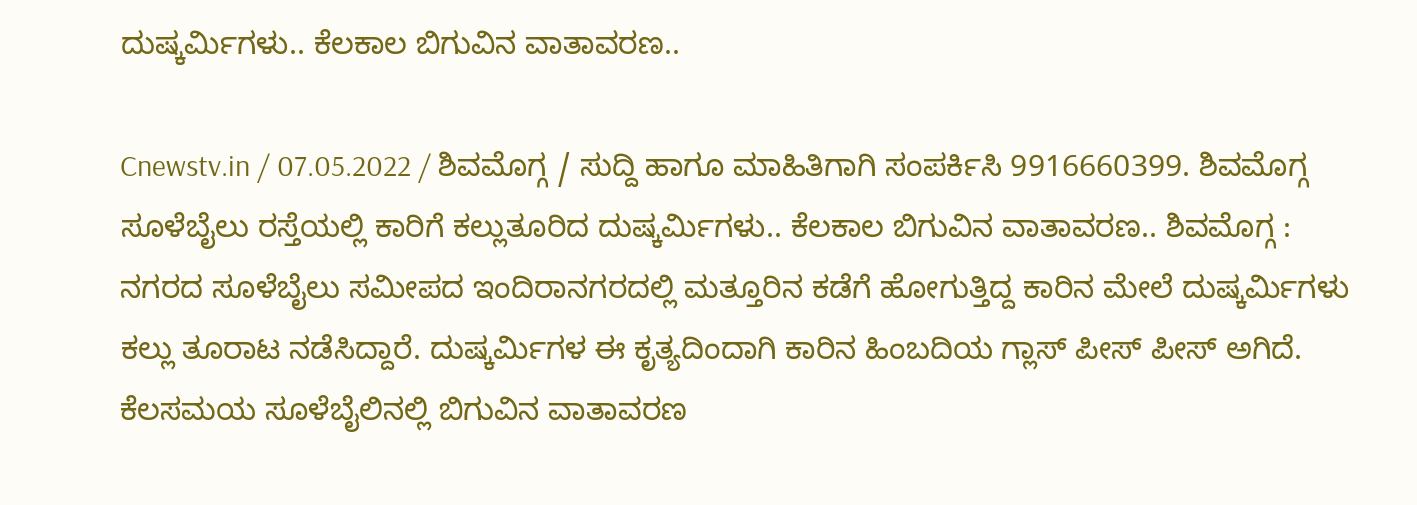ದುಷ್ಕರ್ಮಿಗಳು.. ಕೆಲಕಾಲ ಬಿಗುವಿನ ವಾತಾವರಣ..

Cnewstv.in / 07.05.2022 / ಶಿವಮೊಗ್ಗ / ಸುದ್ದಿ ಹಾಗೂ ಮಾಹಿತಿಗಾಗಿ ಸಂಪರ್ಕಿಸಿ 9916660399. ಶಿವಮೊಗ್ಗ ಸೂಳೆಬೈಲು ರಸ್ತೆಯಲ್ಲಿ ಕಾರಿಗೆ ಕಲ್ಲುತೂರಿದ ದುಷ್ಕರ್ಮಿಗಳು.. ಕೆಲಕಾಲ ಬಿಗುವಿನ ವಾತಾವರಣ.. ಶಿವಮೊಗ್ಗ : ನಗರದ ಸೂಳೆಬೈಲು ಸಮೀಪದ ಇಂದಿರಾನಗರದಲ್ಲಿ ಮತ್ತೂರಿನ ಕಡೆಗೆ ಹೋಗುತ್ತಿದ್ದ ಕಾರಿನ ಮೇಲೆ ದುಷ್ಕರ್ಮಿಗಳು ಕಲ್ಲು ತೂರಾಟ ನಡೆಸಿದ್ದಾರೆ. ದುಷ್ಕರ್ಮಿಗಳ ಈ ಕೃತ್ಯದಿಂದಾಗಿ ಕಾರಿನ ಹಿಂಬದಿಯ ಗ್ಲಾಸ್ ಪೀಸ್ ಪೀಸ್ ಅಗಿದೆ. ಕೆಲಸಮಯ ಸೂಳೆಬೈಲಿನಲ್ಲಿ ಬಿಗುವಿನ ವಾತಾವರಣ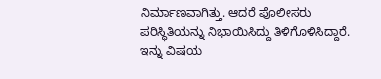ನಿರ್ಮಾಣವಾಗಿತ್ತು. ಆದರೆ ಪೊಲೀಸರು ಪರಿಸ್ಥಿತಿಯನ್ನು ನಿಭಾಯಿಸಿದ್ದು ತಿಳಿಗೊಳಿಸಿದ್ದಾರೆ. ಇನ್ನು ವಿಷಯ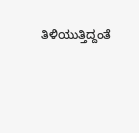ತಿಳಿಯುತ್ತಿದ್ದಂತೆ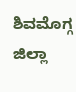ಶಿವಮೊಗ್ಗ ಜಿಲ್ಲಾ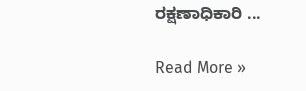ರಕ್ಷಣಾಧಿಕಾರಿ ...

Read More »